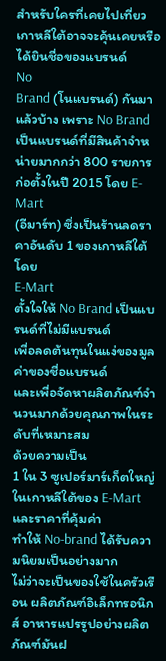สำหรับใครที่เคยไปเที่ยวเกาหลีใต้อาจจะคุ้นเคยหรือได้ยินชื่อของแบรนด์
No
Brand (โนแบรนด์) กันมาแล้วบ้าง เพราะ No Brand เป็นแบรนด์ที่มีสินค้าจำหน่ายมากกว่า 800 รายการ ก่อตั้งในปี 2015 โดย E-Mart
(อีมาร์ท) ซึ่งเป็นร้านลดราคาอันดับ 1 ของเกาหลีใต้
โดย
E-Mart
ตั้งใจให้ No Brand เป็นแบรนด์ที่ไม่มีแบรนด์
เพื่อลดต้นทุนในแง่ของมูลค่าของชื่อแบรนด์
และเพื่อจัดหาผลิตภัณฑ์จำนวนมากด้วยคุณภาพในระดับที่เหมาะสม
ด้วยความเป็น
1 ใน 3 ซูเปอร์มาร์เก็ตใหญ่ในเกาหลีใต้ของ E-Mart และราคาที่คุ้มค่า
ทำให้ No-brand ได้รับความนิยมเป็นอย่างมาก
ไม่ว่าจะเป็นของใช้ในครัวเรือน ผลิตภัณฑ์อิเล็กทรอนิกส์ อาหารแปรรูปอย่างผลิตภัณฑ์มันฝ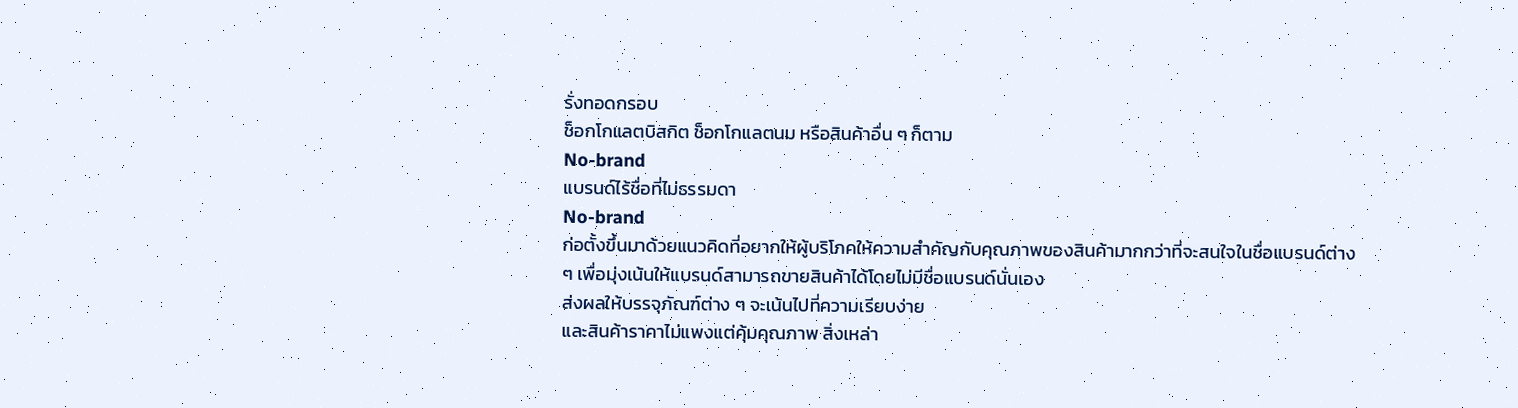รั่งทอดกรอบ
ช็อกโกแลตบิสกิต ช็อกโกแลตนม หรือสินค้าอื่น ๆ ก็ตาม
No-brand
แบรนด์ไร้ชื่อที่ไม่ธรรมดา
No-brand
ก่อตั้งขึ้นมาด้วยแนวคิดที่อยากให้ผู้บริโภคให้ความสำคัญกับคุณภาพของสินค้ามากกว่าที่จะสนใจในชื่อแบรนด์ต่าง
ๆ เพื่อมุ่งเน้นให้แบรนด์สามารถขายสินค้าได้โดยไม่มีชื่อแบรนด์นั่นเอง
ส่งผลให้บรรจุภัณฑ์ต่าง ๆ จะเน้นไปที่ความเรียบง่าย
และสินค้าราคาไม่แพงแต่คุ้มคุณภาพ สิ่งเหล่า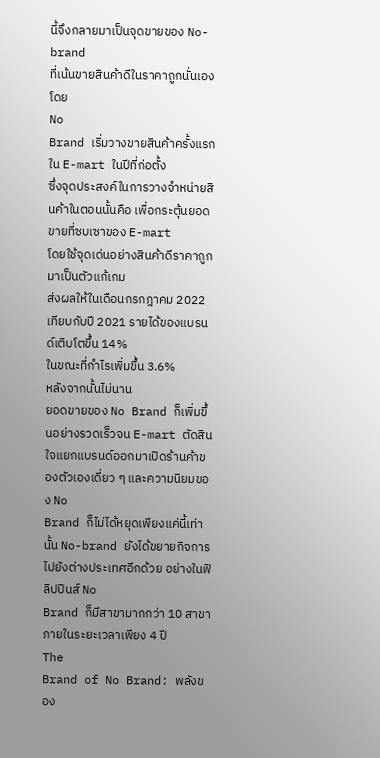นี้จึงกลายมาเป็นจุดขายของ No-brand
ที่เน้นขายสินค้าดีในราคาถูกนั่นเอง
โดย
No
Brand เริ่มวางขายสินค้าครั้งแรกใน E-mart ในปีที่ก่อตั้ง
ซึ่งจุดประสงค์ในการวางจำหน่ายสินค้าในตอนนั้นคือ เพื่อกระตุ้นยอดขายที่ซบเซาของ E-mart
โดยใช้จุดเด่นอย่างสินค้าดีราคาถูกมาเป็นตัวแก้เกม
ส่งผลให้ในเดือนกรกฎาคม 2022 เทียบกับปี 2021 รายได้ของแบรนด์เติบโตขึ้น 14%
ในขณะที่กำไรเพิ่มขึ้น 3.6%
หลังจากนั้นไม่นาน
ยอดขายของ No Brand ก็เพิ่มขึ้นอย่างรวดเร็วจน E-mart ตัดสินใจแยกแบรนด์ออกมาเปิดร้านค้าของตัวเองเดี่ยว ๆ และความนิยมของ No
Brand ก็ไม่ได้หยุดเพียงแค่นี้เท่านั้น No-brand ยังได้ขยายกิจการไปยังต่างประเทศอีกด้วย อย่างในฟิลิปปินส์ No
Brand ก็มีสาขามากกว่า 10 สาขาภายในระยะเวลาเพียง 4 ปี
The
Brand of No Brand: พลังของ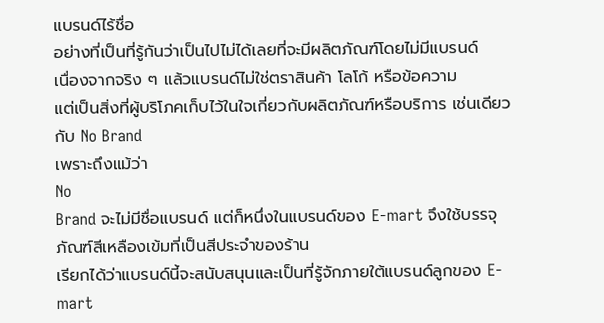แบรนด์ไร้ชื่อ
อย่างที่เป็นที่รู้กันว่าเป็นไปไม่ได้เลยที่จะมีผลิตภัณฑ์โดยไม่มีแบรนด์
เนื่องจากจริง ๆ แล้วแบรนด์ไม่ใช่ตราสินค้า โลโก้ หรือข้อความ
แต่เป็นสิ่งที่ผู้บริโภคเก็บไว้ในใจเกี่ยวกับผลิตภัณฑ์หรือบริการ เช่นเดียวกับ No Brand
เพราะถึงแม้ว่า
No
Brand จะไม่มีชื่อแบรนด์ แต่ก็หนึ่งในแบรนด์ของ E-mart จึงใช้บรรจุภัณฑ์สีเหลืองเข้มที่เป็นสีประจำของร้าน
เรียกได้ว่าแบรนด์นี้จะสนับสนุนและเป็นที่รู้จักภายใต้แบรนด์ลูกของ E-mart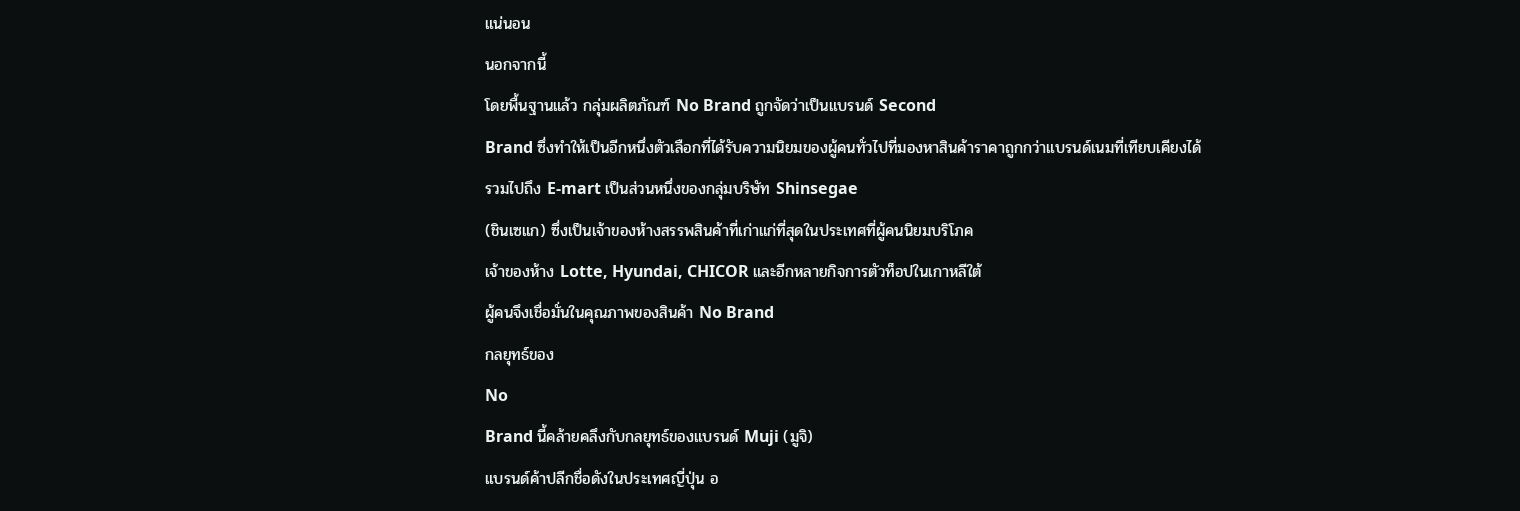แน่นอน
นอกจากนี้
โดยพื้นฐานแล้ว กลุ่มผลิตภัณฑ์ No Brand ถูกจัดว่าเป็นแบรนด์ Second
Brand ซึ่งทำให้เป็นอีกหนึ่งตัวเลือกที่ได้รับความนิยมของผู้คนทั่วไปที่มองหาสินค้าราคาถูกกว่าแบรนด์เนมที่เทียบเคียงได้
รวมไปถึง E-mart เป็นส่วนหนึ่งของกลุ่มบริษัท Shinsegae
(ชินเซแก) ซึ่งเป็นเจ้าของห้างสรรพสินค้าที่เก่าแก่ที่สุดในประเทศที่ผู้คนนิยมบริโภค
เจ้าของห้าง Lotte, Hyundai, CHICOR และอีกหลายกิจการตัวท็อปในเกาหลีใต้
ผู้คนจึงเชื่อมั่นในคุณภาพของสินค้า No Brand
กลยุทธ์ของ
No
Brand นี้คล้ายคลึงกับกลยุทธ์ของแบรนด์ Muji (มูจิ)
แบรนด์ค้าปลีกชื่อดังในประเทศญี่ปุ่น อ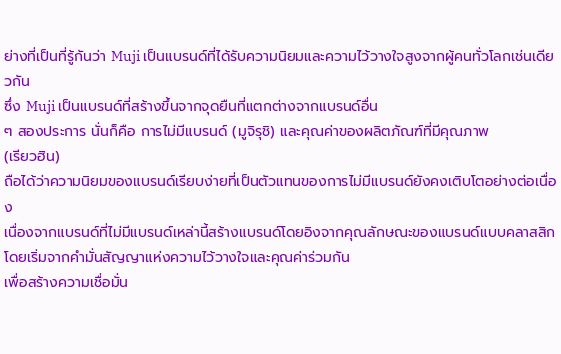ย่างที่เป็นที่รู้กันว่า Muji เป็นแบรนด์ที่ได้รับความนิยมและความไว้วางใจสูงจากผู้คนทั่วโลกเช่นเดียวกัน
ซึ่ง Muji เป็นแบรนด์ที่สร้างขึ้นจากจุดยืนที่แตกต่างจากแบรนด์อื่น
ๆ สองประการ นั่นก็คือ การไม่มีแบรนด์ (มูจิรุชิ) และคุณค่าของผลิตภัณฑ์ที่มีคุณภาพ
(เรียวฮิน)
ถือได้ว่าความนิยมของแบรนด์เรียบง่ายที่เป็นตัวแทนของการไม่มีแบรนด์ยังคงเติบโตอย่างต่อเนื่อง
เนื่องจากแบรนด์ที่ไม่มีแบรนด์เหล่านี้สร้างแบรนด์โดยอิงจากคุณลักษณะของแบรนด์แบบคลาสสิก
โดยเริ่มจากคำมั่นสัญญาแห่งความไว้วางใจและคุณค่าร่วมกัน
เพื่อสร้างความเชื่อมั่น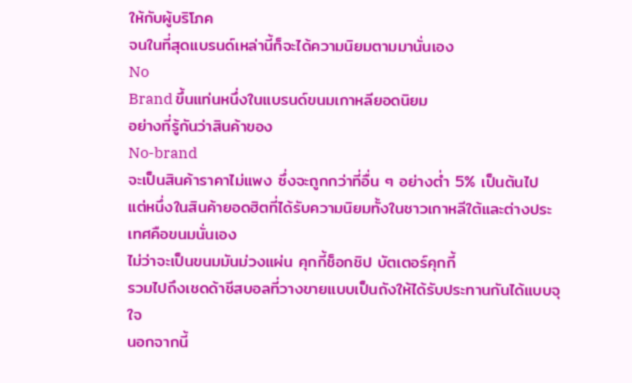ให้กับผู้บริโภค
จนในที่สุดแบรนด์เหล่านี้ก็จะได้ความนิยมตามมานั่นเอง
No
Brand ขึ้นแท่นหนึ่งในแบรนด์ขนมเกาหลียอดนิยม
อย่างที่รู้กันว่าสินค้าของ
No-brand
จะเป็นสินค้าราคาไม่แพง ซึ่งจะถูกกว่าที่อื่น ๆ อย่างต่ำ 5% เป็นต้นไป
แต่หนึ่งในสินค้ายอดฮิตที่ได้รับความนิยมทั้งในชาวเกาหลีใต้และต่างประเทศคือขนมนั่นเอง
ไม่ว่าจะเป็นขนมมันม่วงแผ่น คุกกี้ช็อกชิป บัตเตอร์คุกกี้
รวมไปถึงเชดด้าชีสบอลที่วางขายแบบเป็นถังให้ได้รับประทานกันได้แบบจุใจ
นอกจากนี้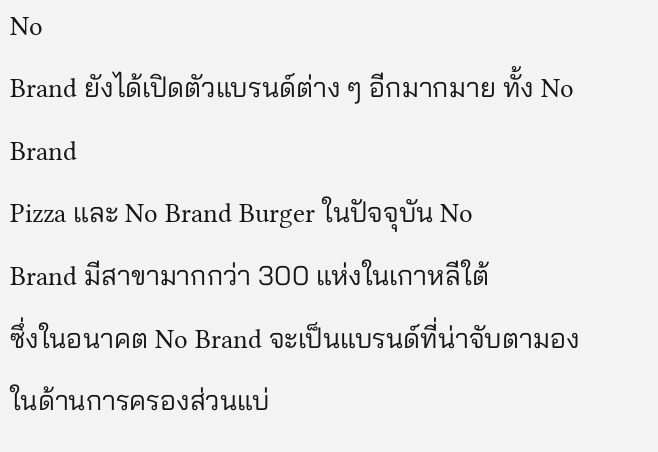No
Brand ยังได้เปิดตัวแบรนด์ต่าง ๆ อีกมากมาย ทั้ง No Brand
Pizza และ No Brand Burger ในปัจจุบัน No
Brand มีสาขามากกว่า 300 แห่งในเกาหลีใต้
ซึ่งในอนาคต No Brand จะเป็นแบรนด์ที่น่าจับตามองในด้านการครองส่วนแบ่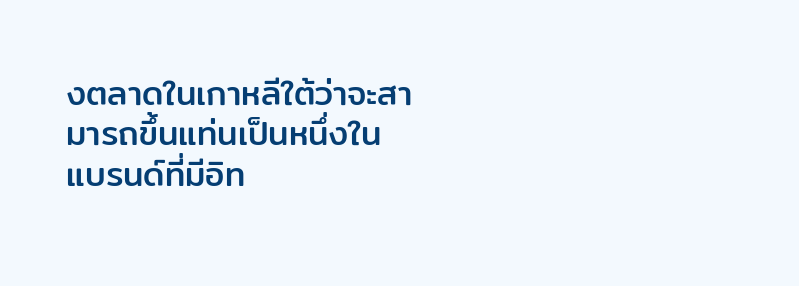งตลาดในเกาหลีใต้ว่าจะสามารถขึ้นแท่นเป็นหนึ่งในแบรนด์ที่มีอิท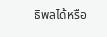ธิพลได้หรือ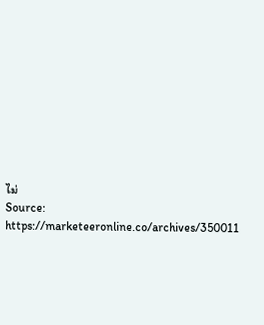ไม่
Source:
https://marketeeronline.co/archives/350011